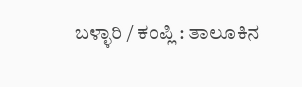ಬಳ್ಳಾರಿ / ಕಂಪ್ಲಿ : ತಾಲೂಕಿನ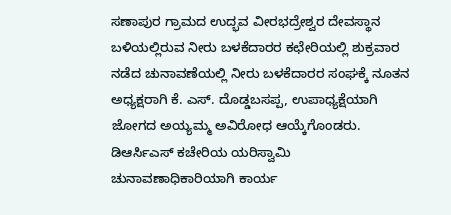ಸಣಾಪುರ ಗ್ರಾಮದ ಉದ್ಭವ ವೀರಭದ್ರೇಶ್ವರ ದೇವಸ್ಥಾನ ಬಳಿಯಲ್ಲಿರುವ ನೀರು ಬಳಕೆದಾರರ ಕಛೇರಿಯಲ್ಲಿ ಶುಕ್ರವಾರ ನಡೆದ ಚುನಾವಣೆಯಲ್ಲಿ ನೀರು ಬಳಕೆದಾರರ ಸಂಘಕ್ಕೆ ನೂತನ ಅಧ್ಯಕ್ಷರಾಗಿ ಕೆ. ಎಸ್. ದೊಡ್ಡಬಸಪ್ಪ, ಉಪಾಧ್ಯಕ್ಷೆಯಾಗಿ ಜೋಗದ ಅಯ್ಯಮ್ಮ ಅವಿರೋಧ ಆಯ್ಕೆಗೊಂಡರು.
ಡಿಆರ್ಸಿಎಸ್ ಕಚೇರಿಯ ಯರಿಸ್ವಾಮಿ ಚುನಾವಣಾಧಿಕಾರಿಯಾಗಿ ಕಾರ್ಯ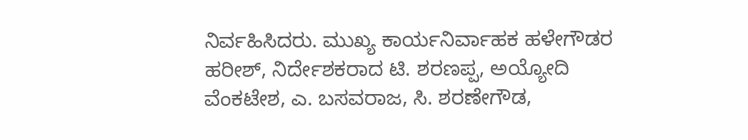ನಿರ್ವಹಿಸಿದರು. ಮುಖ್ಯ ಕಾರ್ಯನಿರ್ವಾಹಕ ಹಳೇಗೌಡರ ಹರೀಶ್, ನಿರ್ದೇಶಕರಾದ ಟಿ. ಶರಣಪ್ಪ, ಅಯ್ಯೋದಿ ವೆಂಕಟೇಶ, ಎ. ಬಸವರಾಜ, ಸಿ. ಶರಣೇಗೌಡ,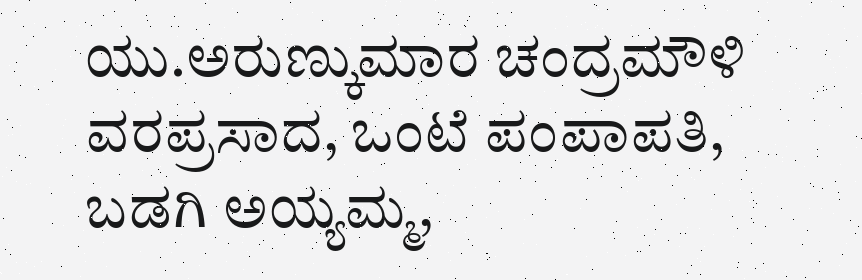ಯು.ಅರುಣ್ಕುಮಾರ ಚಂದ್ರಮೌಳಿ ವರಪ್ರಸಾದ, ಒಂಟೆ ಪಂಪಾಪತಿ, ಬಡಗಿ ಅಯ್ಯಮ್ಮ,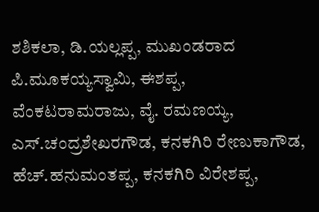ಶಶಿಕಲಾ, ಡಿ.ಯಲ್ಲಪ್ಪ, ಮುಖಂಡರಾದ ಪಿ.ಮೂಕಯ್ಯಸ್ವಾಮಿ, ಈಶಪ್ಪ, ವೆಂಕಟರಾಮರಾಜು, ವೈ. ರಮಣಯ್ಯ, ಎಸ್.ಚಂದ್ರಶೇಖರಗೌಡ, ಕನಕಗಿರಿ ರೇಣುಕಾಗೌಡ, ಹೆಚ್.ಹನುಮಂತಪ್ಪ, ಕನಕಗಿರಿ ವಿರೇಶಪ್ಪ,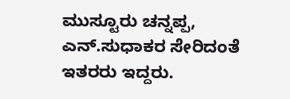ಮುಸ್ಟೂರು ಚನ್ನಪ್ಪ, ಎನ್.ಸುಧಾಕರ ಸೇರಿದಂತೆ ಇತರರು ಇದ್ದರು.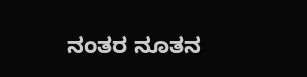ನಂತರ ನೂತನ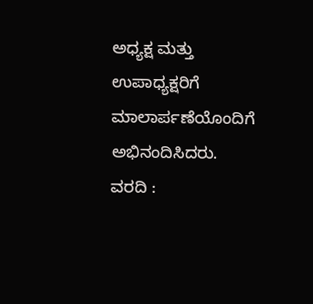ಅಧ್ಯಕ್ಷ ಮತ್ತು ಉಪಾಧ್ಯಕ್ಷರಿಗೆ ಮಾಲಾರ್ಪಣೆಯೊಂದಿಗೆ ಅಭಿನಂದಿಸಿದರು.
ವರದಿ :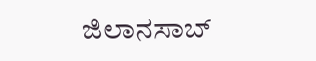ಜಿಲಾನಸಾಬ್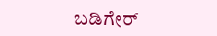ಬಡಿಗೇರ್